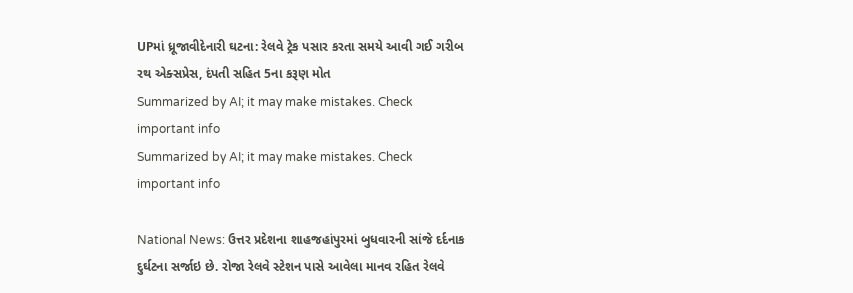UPમાં ધ્રૂજાવીદેનારી ઘટના: રેલવે ટ્રેક પસાર કરતા સમયે આવી ગઈ ગરીબ રથ એક્સપ્રેસ, દંપતી સહિત 5ના કરૂણ મોત
Summarized by AI; it may make mistakes. Check important info
Summarized by AI; it may make mistakes. Check important info

National News: ઉત્તર પ્રદેશના શાહજહાંપુરમાં બુધવારની સાંજે દર્દનાક દુર્ઘટના સર્જાઇ છે. રોજા રેલવે સ્ટેશન પાસે આવેલા માનવ રહિત રેલવે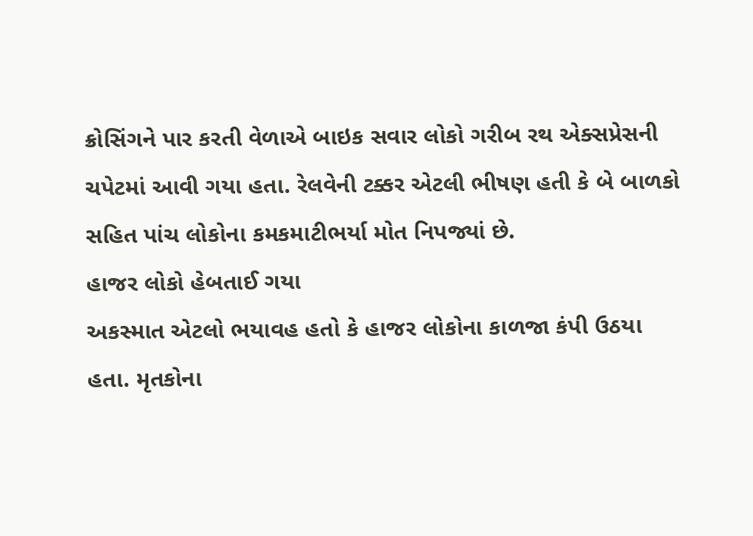ક્રોસિંગને પાર કરતી વેળાએ બાઇક સવાર લોકો ગરીબ રથ એક્સપ્રેસની ચપેટમાં આવી ગયા હતા. રેલવેની ટક્કર એટલી ભીષણ હતી કે બે બાળકો સહિત પાંચ લોકોના કમકમાટીભર્યા મોત નિપજ્યાં છે.
હાજર લોકો હેબતાઈ ગયા
અકસ્માત એટલો ભયાવહ હતો કે હાજર લોકોના કાળજા કંપી ઉઠયા હતા. મૃતકોના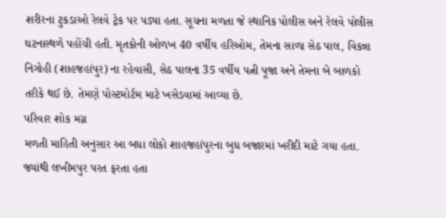શરીરના ટુકડાઓ રેલવે ટ્રેક પર પડ્યા હતા. સૂચના મળતા જે સ્થાનિક પોલીસ અને રેલવે પોલીસ ઘટનાસ્થળે પહોંચી હતી. મૃતકોની ઓળખ 40 વર્ષીય હરિઓમ, તેમના સાળા સેઠ પાલ, વિકન્ના નિગોહી (શાહજહાંપુર) ના રહેવાસી, સેઠ પાલના 35 વર્ષીય પત્ની પૂજા અને તેમના બે બાળકો તરીકે થઈ છે. તેમણે પોસ્ટમોર્ટમ માટે ખસેડવામાં આવ્યા છે.
પરિવાર શોક મગ્ન
મળતી માહિતી અનુસાર આ બધા લોકો શાહજહાંપુરના બુધ બજારમાં ખરીદી માટે ગયા હતા. જ્યાંથી લખીમપુર પરત ફરતા હતા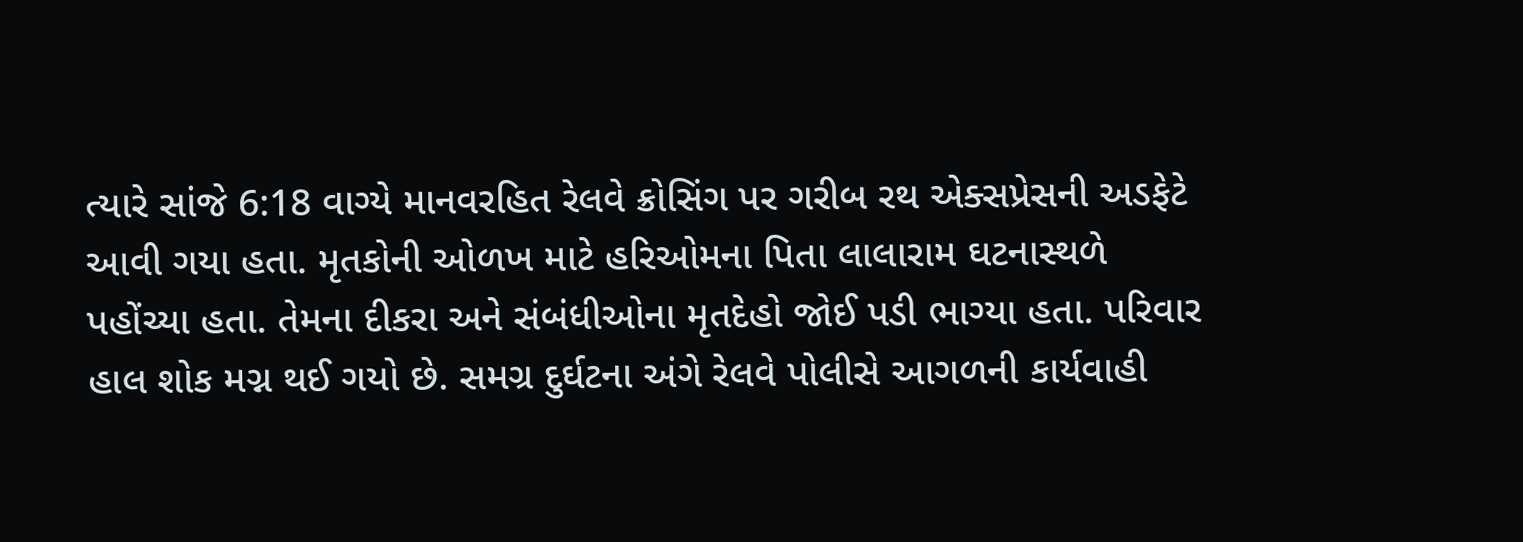ત્યારે સાંજે 6:18 વાગ્યે માનવરહિત રેલવે ક્રોસિંગ પર ગરીબ રથ એક્સપ્રેસની અડફેટે આવી ગયા હતા. મૃતકોની ઓળખ માટે હરિઓમના પિતા લાલારામ ઘટનાસ્થળે પહોંચ્યા હતા. તેમના દીકરા અને સંબંધીઓના મૃતદેહો જોઈ પડી ભાગ્યા હતા. પરિવાર હાલ શોક મગ્ન થઈ ગયો છે. સમગ્ર દુર્ઘટના અંગે રેલવે પોલીસે આગળની કાર્યવાહી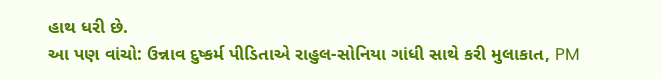હાથ ધરી છે.
આ પણ વાંચો: ઉન્નાવ દુષ્કર્મ પીડિતાએ રાહુલ-સોનિયા ગાંધી સાથે કરી મુલાકાત, PM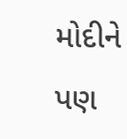મોદીને પણ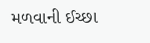મળવાની ઈચ્છા